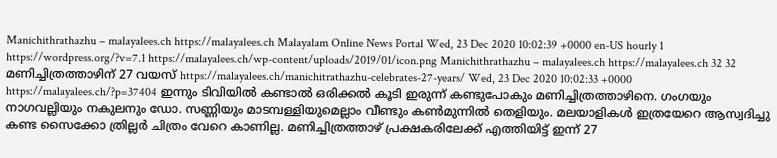Manichithrathazhu – malayalees.ch https://malayalees.ch Malayalam Online News Portal Wed, 23 Dec 2020 10:02:39 +0000 en-US hourly 1 https://wordpress.org/?v=7.1 https://malayalees.ch/wp-content/uploads/2019/01/icon.png Manichithrathazhu – malayalees.ch https://malayalees.ch 32 32 മണിച്ചിത്രത്താഴിന് 27 വയസ് https://malayalees.ch/manichitrathazhu-celebrates-27-years/ Wed, 23 Dec 2020 10:02:33 +0000 https://malayalees.ch/?p=37404 ഇന്നും ടിവിയില്‍ കണ്ടാല്‍ ഒരിക്കല്‍ കൂടി ഇരുന്ന് കണ്ടുപോകും മണിച്ചിത്രത്താഴിനെ. ഗംഗയും നാഗവല്ലിയും നകുലനും ഡോ. സണ്ണിയും മാടമ്പള്ളിയുമെല്ലാം വീണ്ടും കണ്‍മുന്നില്‍ തെളിയും. മലയാളികള്‍ ഇത്രയേറെ ആസ്വദിച്ചു കണ്ട സൈക്കോ ത്രില്ലര്‍ ചിത്രം വേറെ കാണില്ല. മണിച്ചിത്രത്താഴ് പ്രക്ഷകരിലേക്ക് എത്തിയിട്ട് ഇന്ന് 27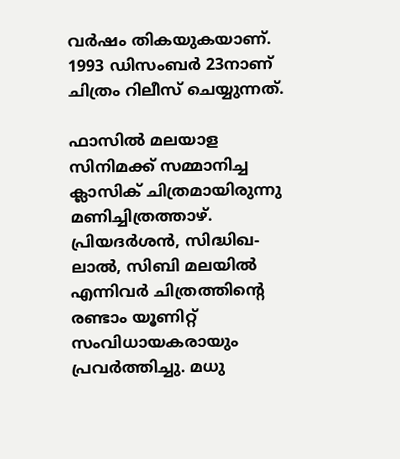വര്‍ഷം തികയുകയാണ്. 1993 ഡിസംബര്‍ 23നാണ് ചിത്രം റിലീസ് ചെയ്യുന്നത്.

ഫാസില്‍ മലയാള സിനിമക്ക് സമ്മാനിച്ച ക്ലാസിക് ചിത്രമായിരുന്നു മണിച്ചിത്രത്താഴ്. പ്രിയദര്‍ശന്‍, സിദ്ധിഖ-ലാല്‍, സിബി മലയില്‍ എന്നിവര്‍‌ ചിത്രത്തിന്‍റെ രണ്ടാം യൂണിറ്റ് സംവിധായകരായും പ്രവര്‍ത്തിച്ചു. മധു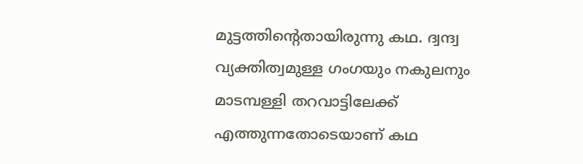മുട്ടത്തിന്‍റെതായിരുന്നു കഥ. ദ്വന്ദ്വ വ്യക്തിത്വമുള്ള ഗംഗയും നകുലനും മാടമ്പള്ളി തറവാട്ടിലേക്ക് എത്തുന്നതോടെയാണ് കഥ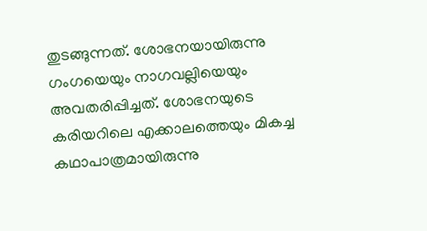തുടങ്ങുന്നത്. ശോഭനയായിരുന്നു ഗംഗയെയും നാഗവല്ലിയെയും അവതരിപ്പിച്ചത്. ശോഭനയുടെ കരിയറിലെ എക്കാലത്തെയും മികച്ച കഥാപാത്രമായിരുന്നു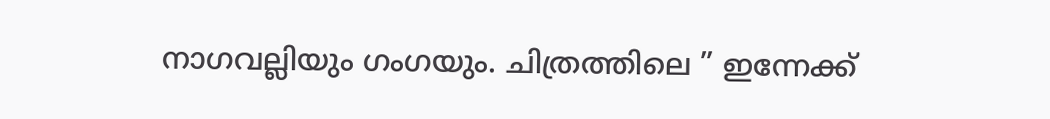നാഗവല്ലിയും ഗംഗയും. ചിത്രത്തിലെ ” ഇന്നേക്ക്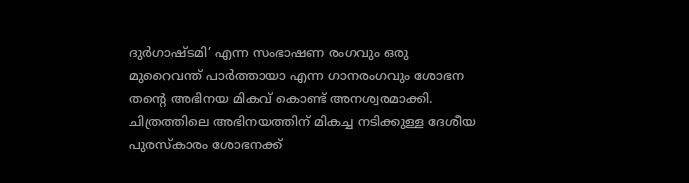ദുര്‍ഗാഷ്ടമി’ എന്ന സംഭാഷണ രംഗവും ഒരു മുറൈവന്ത് പാര്‍ത്തായാ എന്ന ഗാനരംഗവും ശോഭന തന്‍റെ അഭിനയ മികവ് കൊണ്ട് അനശ്വരമാക്കി. ചിത്രത്തിലെ അഭിനയത്തിന് മികച്ച നടിക്കുള്ള ദേശീയ പുരസ്കാരം ശോഭനക്ക്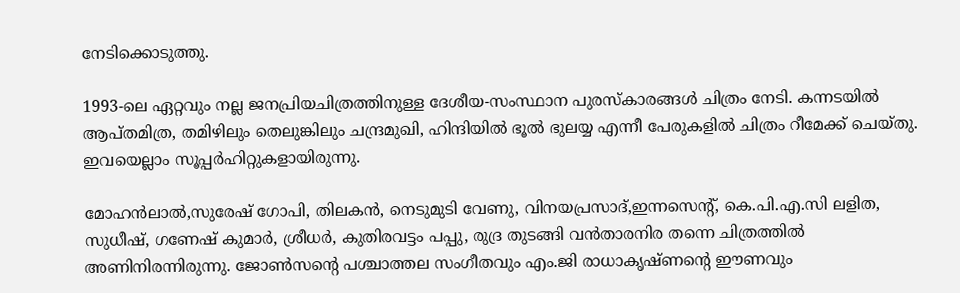നേടിക്കൊടുത്തു.

1993-ലെ ഏറ്റവും നല്ല ജനപ്രിയചിത്രത്തിനുള്ള ദേശീയ-സംസ്ഥാന പുരസ്കാരങ്ങൾ ചിത്രം നേടി. കന്നടയിൽ ആപ്തമിത്ര, തമിഴിലും തെലുങ്കിലും ചന്ദ്രമുഖി, ഹിന്ദിയിൽ ഭൂൽ ഭുലയ്യ എന്നീ പേരുകളില്‍ ചിത്രം റീമേക്ക് ചെയ്തു. ഇവയെല്ലാം സൂപ്പര്‍ഹിറ്റുകളായിരുന്നു.

മോഹന്‍ലാല്‍,സുരേഷ് ഗോപി, തിലകന്‍, നെടുമുടി വേണു, വിനയപ്രസാദ്,ഇന്നസെന്‍റ്, കെ.പി.എ.സി ലളിത, സുധീഷ്, ഗണേഷ് കുമാര്‍, ശ്രീധര്‍, കുതിരവട്ടം പപ്പു, രുദ്ര തുടങ്ങി വന്‍താരനിര തന്നെ ചിത്രത്തില്‍ അണിനിരന്നിരുന്നു. ജോണ്‍സന്‍റെ പശ്ചാത്തല സംഗീതവും എം.ജി രാധാകൃഷ്ണന്‍റെ ഈണവും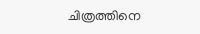ചിത്രത്തിനെ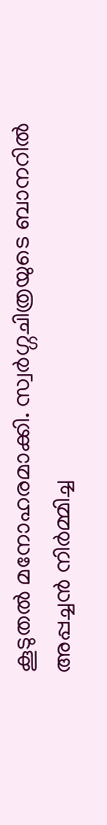കൂടുതല്‍ മനോഹരമാക്കി. സ്വർഗ്ഗചിത്രയുടെ ബാനറിൽ അപ്പച്ചൻ നിര്‍മ്മിച്ച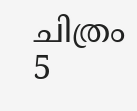ചിത്രം 5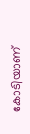കോടിയാണ്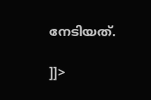നേടിയത്.

]]>